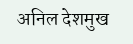अनिल देशमुख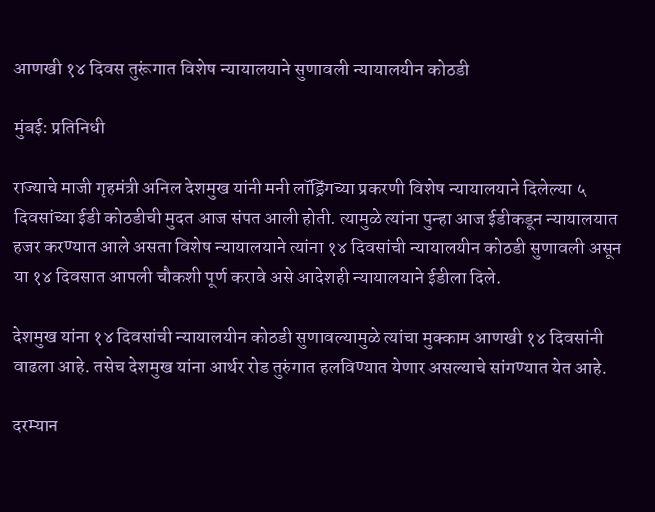आणखी १४ दिवस तुरूंगात विशेष न्यायालयाने सुणावली न्यायालयीन कोठडी

मुंबई: प्रतिनिधी

राज्याचे माजी गृहमंत्री अनिल देशमुख यांनी मनी लॉड्रिंगच्या प्रकरणी विशेष न्यायालयाने दिलेल्या ५ दिवसांच्या ईडी कोठडीची मुदत आज संपत आली होती. त्यामुळे त्यांना पुन्हा आज ईडीकडून न्यायालयात हजर करण्यात आले असता विशेष न्यायालयाने त्यांना १४ दिवसांची न्यायालयीन कोठडी सुणावली असून या १४ दिवसात आपली चौकशी पूर्ण करावे असे आदेशही न्यायालयाने ईडीला दिले.

देशमुख यांना १४ दिवसांची न्यायालयीन कोठडी सुणावल्यामुळे त्यांचा मुक्काम आणखी १४ दिवसांनी वाढला आहे. तसेच देशमुख यांना आर्थर रोड तुरुंगात हलविण्यात येणार असल्याचे सांगण्यात येत आहे.

दरम्यान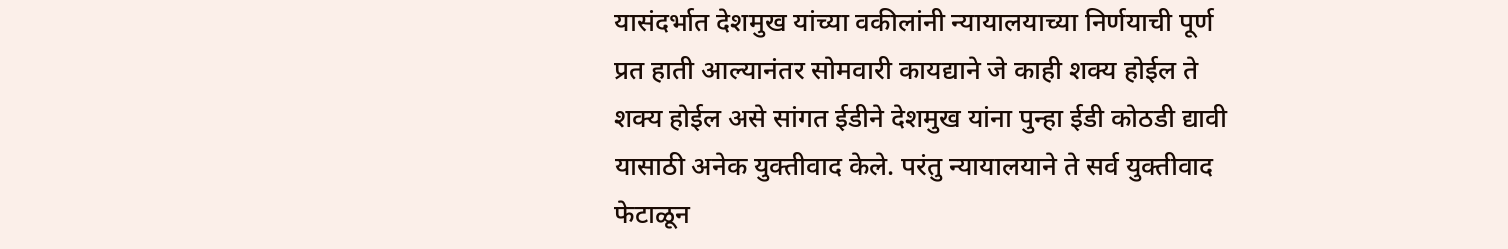यासंदर्भात देशमुख यांच्या वकीलांनी न्यायालयाच्या निर्णयाची पूर्ण प्रत हाती आल्यानंतर सोमवारी कायद्याने जे काही शक्य होईल ते शक्य होईल असे सांगत ईडीने देशमुख यांना पुन्हा ईडी कोठडी द्यावी यासाठी अनेक युक्तीवाद केले. परंतु न्यायालयाने ते सर्व युक्तीवाद फेटाळून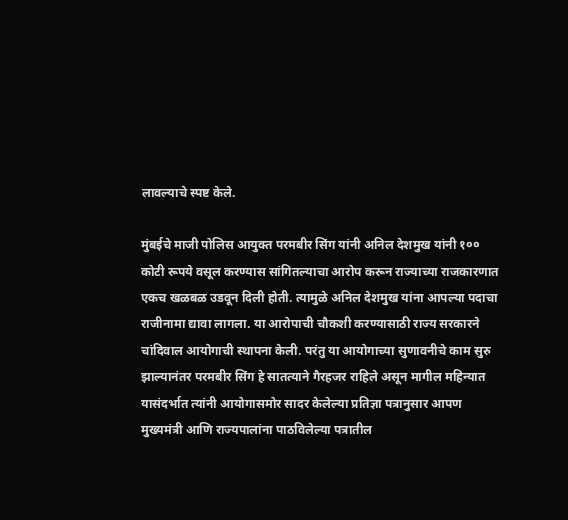लावल्याचे स्पष्ट केले.

मुंबईचे माजी पोलिस आयुक्त परमबीर सिंग यांनी अनिल देशमुख यांनी १०० कोटी रूपये वसूल करण्यास सांगितल्याचा आरोप करून राज्याच्या राजकारणात एकच खळबळ उडवून दिली होती. त्यामुळे अनिल देशमुख यांना आपल्या पदाचा राजीनामा द्यावा लागला. या आरोपाची चौकशी करण्यासाठी राज्य सरकारने चांदिवाल आयोगाची स्थापना केली. परंतु या आयोगाच्या सुणावनीचे काम सुरु झाल्यानंतर परमबीर सिंग हे सातत्याने गैरहजर राहिले असून मागील महिन्यात यासंदर्भात त्यांनी आयोगासमोर सादर केलेल्या प्रतिज्ञा पत्रानुसार आपण मुख्यमंत्री आणि राज्यपालांना पाठविलेल्या पत्रातील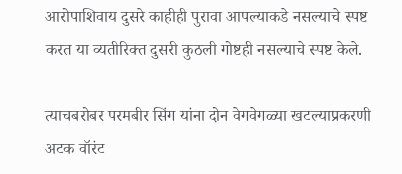आरोपाशिवाय दुसरे काहीही पुरावा आपल्याकडे नसल्याचे स्पष्ट करत या ‌व्यतीरिक्त दुसरी कुठली गोष्टही नसल्याचे स्पष्ट केले.

त्याचबरोबर परमबीर सिंग यांना दोन वेगवेगळ्या खटल्याप्रकरणी अटक वॉरंट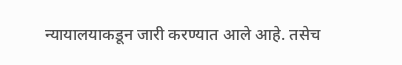न्यायालयाकडून जारी करण्यात आले आहे. तसेच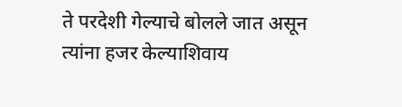ते परदेशी गेल्याचे बोलले जात असून त्यांना हजर केल्याशिवाय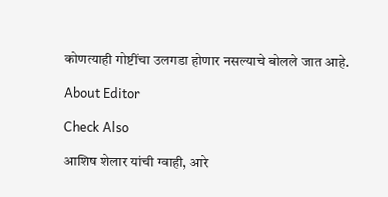कोणत्याही गोष्टींचा उलगडा होणार नसल्याचे बोलले जात आहे.

About Editor

Check Also

आशिष शेलार यांची ग्वाही, आरे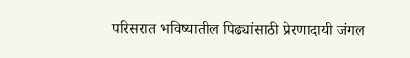परिसरात भविष्यातील पिढ्यांसाठी प्रेरणादायी जंगल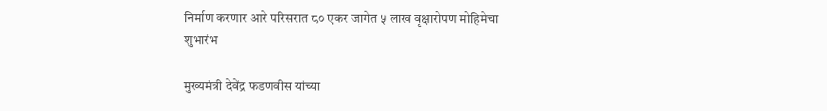निर्माण करणार आरे परिसरात ८० एकर जागेत ५ लाख वृक्षारोपण मोहिमेचा शुभारंभ

मुख्यमंत्री देवेंद्र फडणवीस यांच्या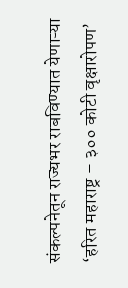संकल्पनेतून राज्यभर राबविण्यात येणाऱ्या ‘हरित महाराष्ट्र – ३०० कोटी वृक्षारोपण’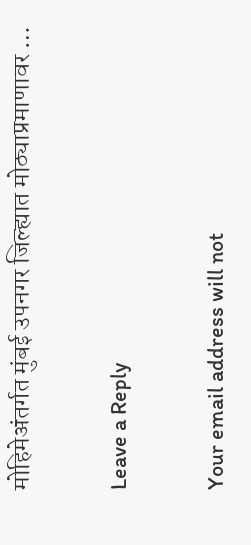मोहिमेअंतर्गत मुंबई उपनगर जिल्ह्यात मोठ्याप्रमाणावर …

Leave a Reply

Your email address will not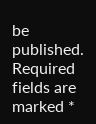be published. Required fields are marked *